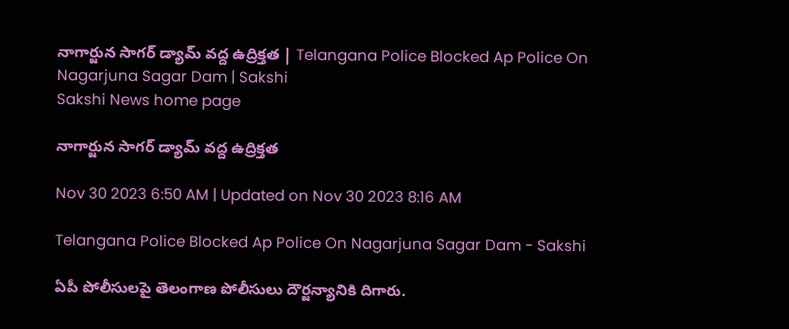నాగార్జున సాగర్‌ డ్యామ్‌ వద్ద ఉద్రిక్తత | Telangana Police Blocked Ap Police On Nagarjuna Sagar Dam | Sakshi
Sakshi News home page

నాగార్జున సాగర్‌ డ్యామ్‌ వద్ద ఉద్రిక్తత

Nov 30 2023 6:50 AM | Updated on Nov 30 2023 8:16 AM

Telangana Police Blocked Ap Police On Nagarjuna Sagar Dam - Sakshi

ఏపీ పోలీసులపై తెలంగాణ పోలీసులు దౌర్జన్యానికి దిగారు.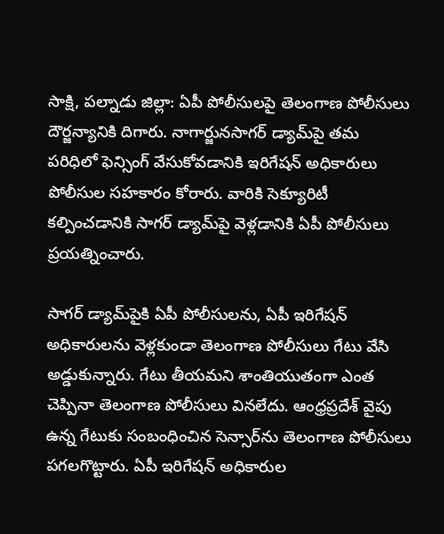సాక్షి, పల్నాడు జిల్లా: ఏపీ పోలీసులపై తెలంగాణ పోలీసులు దౌర్జన్యానికి దిగారు. నాగార్జునసాగర్ డ్యామ్‌పై తమ పరిధిలో ఫెన్సింగ్ వేసుకోవడానికి ఇరిగేషన్ అధికారులు పోలీసుల సహకారం కోరారు. వారికి సెక్యూరిటీ కల్పించడానికి సాగర్‌ డ్యామ్‌పై వెళ్లడానికి ఏపీ పోలీసులు ప్రయత్నించారు.

సాగర్ డ్యామ్‌పైకి ఏపీ పోలీసులను, ఏపీ ఇరిగేషన్ అధికారులను వెళ్లకుండా తెలంగాణ పోలీసులు గేటు వేసి అడ్డుకున్నారు. గేటు తీయమని శాంతియుతంగా ఎంత చెప్పినా తెలంగాణ పోలీసులు వినలేదు. ఆంధ్రప్రదేశ్ వైపు ఉన్న గేటుకు సంబంధించిన సెన్సార్‌ను తెలంగాణ పోలీసులు పగలగొట్టారు. ఏపీ ఇరిగేషన్ అధికారుల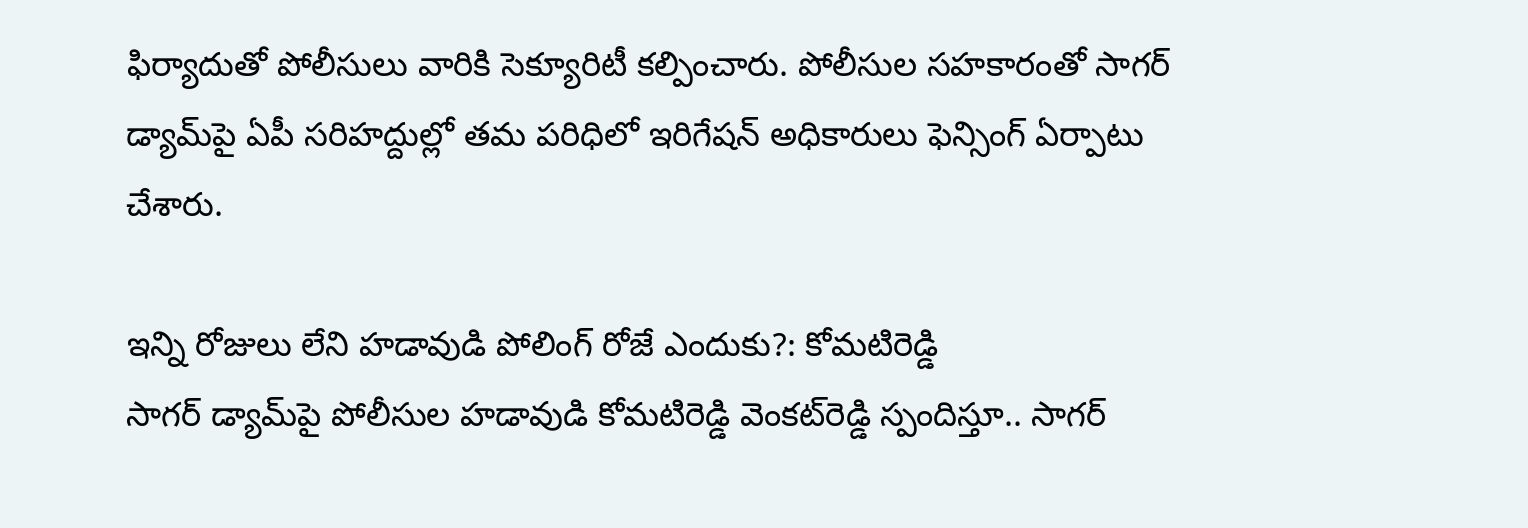ఫిర్యాదుతో పోలీసులు వారికి సెక్యూరిటీ కల్పించారు. పోలీసుల సహకారంతో సాగర్ డ్యామ్‌పై ఏపీ సరిహద్దుల్లో తమ పరిధిలో ఇరిగేషన్ అధికారులు ఫెన్సింగ్ ఏర్పాటు చేశారు.

ఇన్ని రోజులు లేని హడావుడి పోలింగ్‌ రోజే ఎందుకు?: కోమటిరెడ్డి
సాగర్‌ డ్యామ్‌పై పోలీసుల హడావుడి కోమటిరెడ్డి వెంకట్‌రెడ్డి స్పందిస్తూ.. సాగర్‌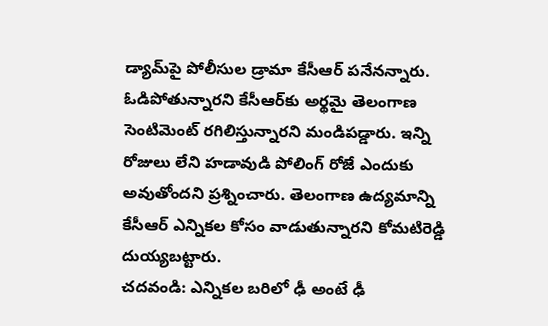డ్యామ్‌పై పోలీసుల డ్రామా కేసీఆర్‌ పనేనన్నారు. ఓడిపోతున్నారని కేసీఆర్‌కు అర్థమై తెలంగాణ సెంటిమెంట్‌ రగిలిస్తున్నారని మండిపడ్డారు. ఇన్ని రోజులు లేని హడావుడి పోలింగ్‌ రోజే ఎందుకు అవుతోందని ప్రశ్నించారు. తెలంగాణ ఉద్యమాన్ని కేసీఆర్‌ ఎన్నికల కోసం వాడుతున్నారని కోమటిరెడ్డి దుయ్యబట్టారు.
చదవండి: ఎన్నికల బరిలో ఢీ అంటే ఢీ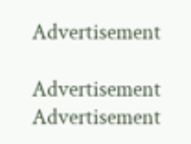Advertisement

Advertisement
Advertisement